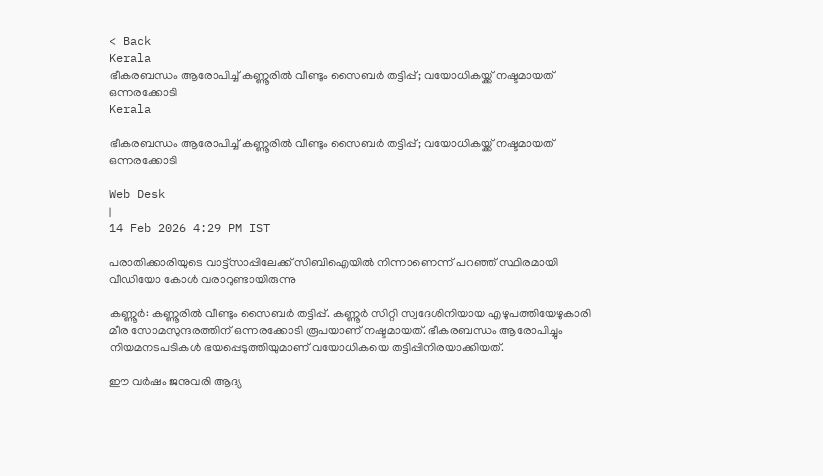< Back
Kerala
ഭീകരബന്ധം ആരോപിച്ച് കണ്ണൂരില്‍ വീണ്ടും സൈബര്‍ തട്ടിപ്പ്; വയോധികയ്ക്ക് നഷ്ടമായത് ഒന്നരക്കോടി
Kerala

ഭീകരബന്ധം ആരോപിച്ച് കണ്ണൂരില്‍ വീണ്ടും സൈബര്‍ തട്ടിപ്പ്; വയോധികയ്ക്ക് നഷ്ടമായത് ഒന്നരക്കോടി

Web Desk
|
14 Feb 2026 4:29 PM IST

പരാതിക്കാരിയുടെ വാട്ട്‌സാപ്പിലേക്ക് സിബിഐയില്‍ നിന്നാണെന്ന് പറഞ്ഞ് സ്ഥിരമായി വീഡിയോ കോള്‍ വരാറുണ്ടായിരുന്നു

കണ്ണൂര്‍: കണ്ണൂരില്‍ വീണ്ടും സൈബര്‍ തട്ടിപ്പ്. കണ്ണൂര്‍ സിറ്റി സ്വദേശിനിയായ എഴുപത്തിയേഴുകാരി മീര സോമസുന്ദരത്തിന് ഒന്നരക്കോടി രൂപയാണ് നഷ്ടമായത്. ഭീകരബന്ധം ആരോപിച്ചും നിയമനടപടികള്‍ ഭയപ്പെടുത്തിയുമാണ് വയോധികയെ തട്ടിപ്പിനിരയാക്കിയത്.

ഈ വര്‍ഷം ജനുവരി ആദ്യ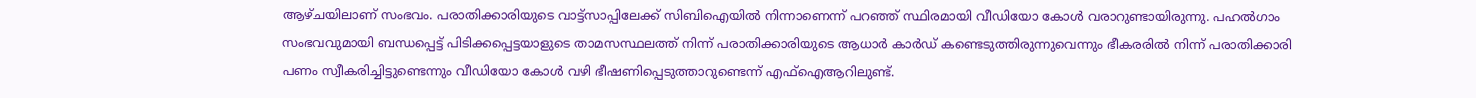ആഴ്ചയിലാണ് സംഭവം. പരാതിക്കാരിയുടെ വാട്ട്‌സാപ്പിലേക്ക് സിബിഐയില്‍ നിന്നാണെന്ന് പറഞ്ഞ് സ്ഥിരമായി വീഡിയോ കോള്‍ വരാറുണ്ടായിരുന്നു. പഹല്‍ഗാം സംഭവവുമായി ബന്ധപ്പെട്ട് പിടിക്കപ്പെട്ടയാളുടെ താമസസ്ഥലത്ത് നിന്ന് പരാതിക്കാരിയുടെ ആധാര്‍ കാര്‍ഡ് കണ്ടെടുത്തിരുന്നുവെന്നും ഭീകരരില്‍ നിന്ന് പരാതിക്കാരി പണം സ്വീകരിച്ചിട്ടുണ്ടെന്നും വീഡിയോ കോള്‍ വഴി ഭീഷണിപ്പെടുത്താറുണ്ടെന്ന് എഫ്‌ഐആറിലുണ്ട്.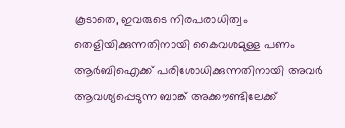കൂടാതെ, ഇവരുടെ നിരപരാധിത്വം തെളിയിക്കുന്നതിനായി കൈവശമുള്ള പണം ആര്‍ബിഐക്ക് പരിശോധിക്കുന്നതിനായി അവര്‍ ആവശ്യപ്പെടുന്ന ബാങ്ക് അക്കൗണ്ടിലേക്ക്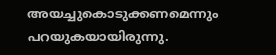അയച്ചുകൊടുക്കണമെന്നും പറയുകയായിരുന്നു.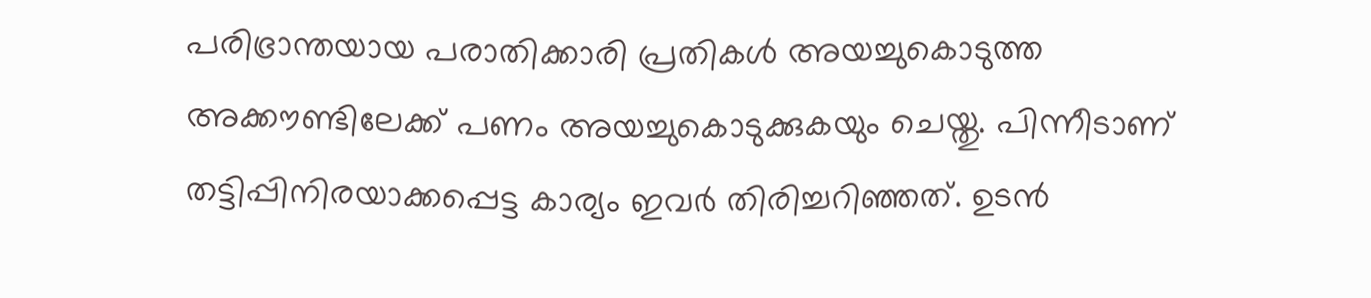പരിഭ്രാന്തയായ പരാതിക്കാരി പ്രതികള്‍ അയച്ചുകൊടുത്ത അക്കൗണ്ടിലേക്ക് പണം അയച്ചുകൊടുക്കുകയും ചെയ്തു. പിന്നീടാണ് തട്ടിപ്പിനിരയാക്കപ്പെട്ട കാര്യം ഇവര്‍ തിരിച്ചറിഞ്ഞത്. ഉടന്‍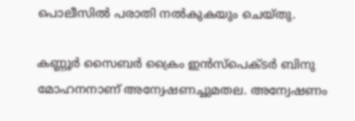പൊലീസില്‍ പരാതി നല്‍കുകയും ചെയ്തു.

കണ്ണൂര്‍ സൈബര്‍ ക്രൈം ഇന്‍സ്‌പെക്ടര്‍ ബിനു മോഹനനാണ് അന്വേഷണച്ചുമതല. അന്വേഷണം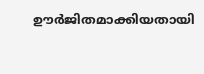ഊർജിതമാക്കിയതായി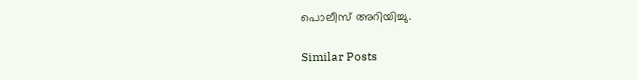പൊലീസ് അറിയിച്ചു.

Similar Posts